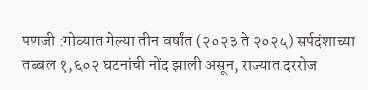पणजी :गोव्यात गेल्या तीन वर्षांत (२०२३ ते २०२५) सर्पदंशाच्या तब्बल १,६०२ घटनांची नोंद झाली असून, राज्यात दररोज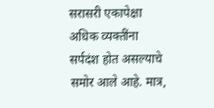सरासरी एकापेक्षा अधिक व्यक्तींना सर्पदंश होत असल्याचे समोर आले आहे. मात्र,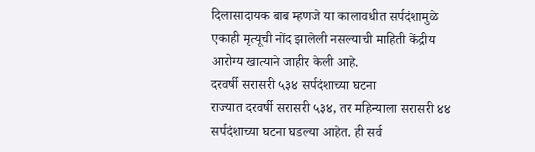दिलासादायक बाब म्हणजे या कालावधीत सर्पदंशामुळे एकाही मृत्यूची नोंद झालेली नसल्याची माहिती केंद्रीय आरोग्य खात्याने जाहीर केली आहे.
दरवर्षी सरासरी ५३४ सर्पदंशाच्या घटना
राज्यात दरवर्षी सरासरी ५३४, तर महिन्याला सरासरी ४४ सर्पदंशाच्या घटना घडल्या आहेत. ही सर्व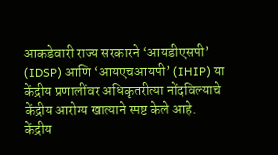आकडेवारी राज्य सरकारने ‘आयडीएसपी’ (IDSP) आणि ‘आयएचआयपी’ (IHIP) या केंद्रीय प्रणालींवर अधिकृतरीत्या नोंदविल्याचे केंद्रीय आरोग्य खात्याने स्पष्ट केले आहे.
केंद्रीय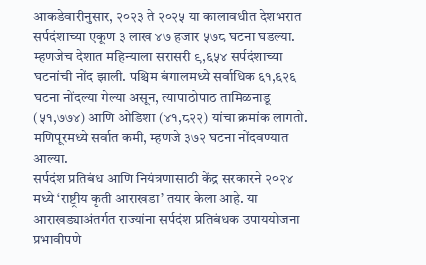आकडेवारीनुसार, २०२३ ते २०२५ या कालावधीत देशभरात सर्पदंशाच्या एकूण ३ लाख ४७ हजार ५७८ घटना घडल्या. म्हणजेच देशात महिन्याला सरासरी ९,६५४ सर्पदंशाच्या घटनांची नोंद झाली. पश्चिम बंगालमध्ये सर्वाधिक ६१,६२६ घटना नोंदल्या गेल्या असून, त्यापाठोपाठ तामिळनाडू (५१,७७४) आणि ओडिशा (४१,८२२) यांचा क्रमांक लागतो. मणिपूरमध्ये सर्वात कमी, म्हणजे ३७२ घटना नोंदवण्यात आल्या.
सर्पदंश प्रतिबंध आणि नियंत्रणासाठी केंद्र सरकारने २०२४ मध्ये ‘राष्ट्रीय कृती आराखडा’ तयार केला आहे. या आराखड्याअंतर्गत राज्यांना सर्पदंश प्रतिबंधक उपाययोजना प्रभावीपणे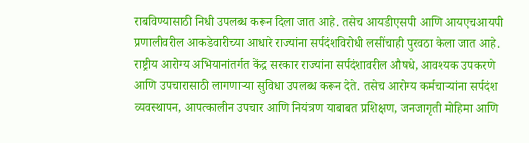राबविण्यासाठी निधी उपलब्ध करून दिला जात आहे. तसेच आयडीएसपी आणि आयएचआयपी प्रणालीवरील आकडेवारीच्या आधारे राज्यांना सर्पदंशविरोधी लसींचाही पुरवठा केला जात आहे.
राष्ट्रीय आरोग्य अभियानांतर्गत केंद्र सरकार राज्यांना सर्पदंशावरील औषधे, आवश्यक उपकरणे आणि उपचारासाठी लागणाऱ्या सुविधा उपलब्ध करून देते. तसेच आरोग्य कर्मचाऱ्यांना सर्पदंश व्यवस्थापन, आपत्कालीन उपचार आणि नियंत्रण याबाबत प्रशिक्षण, जनजागृती मोहिमा आणि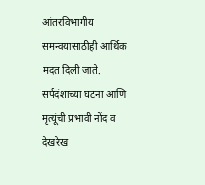आंतरविभागीय समन्वयासाठीही आर्थिक मदत दिली जाते.
सर्पदंशाच्या घटना आणि मृत्यूंची प्रभावी नोंद व देखरेख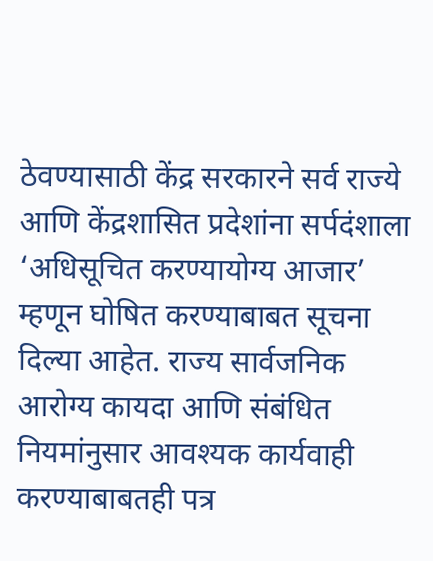ठेवण्यासाठी केंद्र सरकारने सर्व राज्ये आणि केंद्रशासित प्रदेशांना सर्पदंशाला ‘अधिसूचित करण्यायोग्य आजार’ म्हणून घोषित करण्याबाबत सूचना दिल्या आहेत. राज्य सार्वजनिक आरोग्य कायदा आणि संबंधित नियमांनुसार आवश्यक कार्यवाही करण्याबाबतही पत्र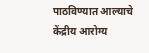पाठविण्यात आल्याचे केंद्रीय आरोग्य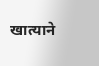खात्याने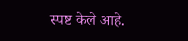स्पष्ट केले आहे.